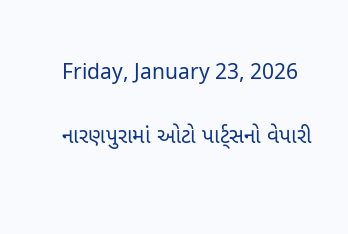Friday, January 23, 2026

નારણપુરામાં ઓટો પાર્ટ્સનો વેપારી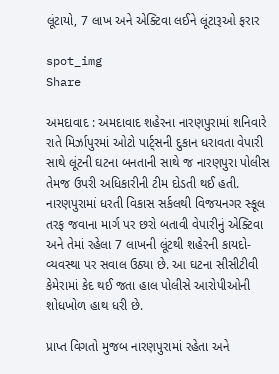લૂંટાયો, 7 લાખ અને એક્ટિવા લઈને લૂંટારૂઓ ફરાર

spot_img
Share

અમદાવાદ : અમદાવાદ શહેરના નારણપુરામાં શનિવારે રાતે મિર્ઝાપુરમાં ઓટો પાર્ટ્સની દુકાન ધરાવતા વેપારી સાથે લૂંટની ઘટના બનતાની સાથે જ નારણપુરા પોલીસ તેમજ ઉપરી અધિકારીની ટીમ દોડતી થઈ હતી. નારણપુરામાં ધરતી વિકાસ સર્કલથી વિજયનગર સ્કૂલ તરફ જવાના માર્ગ પર છરો બતાવી વેપારીનું એક્ટિવા અને તેમાં રહેલા 7 લાખની લૂંટથી શહેરની કાયદો-વ્યવસ્થા પર સવાલ ઉઠ્યા છે. આ ઘટના સીસીટીવી કેમેરામાં કેદ થઈ જતા હાલ પોલીસે આરોપીઓની શોધખોળ હાથ ધરી છે.

પ્રાપ્ત વિગતો મુજબ નારણપુરામાં રહેતા અને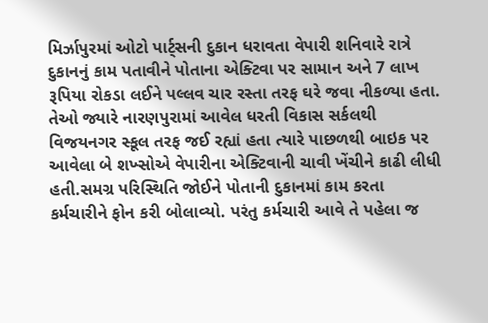મિર્ઝાપુરમાં ઓટો પાર્ટ્સની દુકાન ધરાવતા વેપારી શનિવારે રાત્રે દુકાનનું કામ પતાવીને પોતાના એક્ટિવા પર સામાન અને 7 લાખ રૂપિયા રોકડા લઈને પલ્લવ ચાર રસ્તા તરફ ઘરે જવા નીકળ્યા હતા. તેઓ જ્યારે નારણપુરામાં આવેલ ધરતી વિકાસ સર્કલથી વિજયનગર સ્કૂલ તરફ જઈ રહ્યાં હતા ત્યારે પાછળથી બાઇક પર આવેલા બે શખ્સોએ વેપારીના એક્ટિવાની ચાવી ખેંચીને કાઢી લીધી હતી.સમગ્ર પરિસ્થિતિ જોઈને પોતાની દુકાનમાં કામ કરતા કર્મચારીને ફોન કરી બોલાવ્યો. પરંતુ કર્મચારી આવે તે પહેલા જ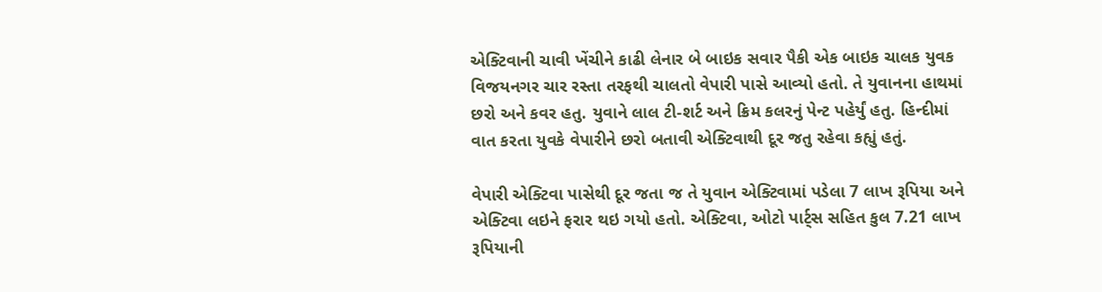એક્ટિવાની ચાવી ખેંચીને કાઢી લેનાર બે બાઇક સવાર પૈકી એક બાઇક ચાલક યુવક વિજયનગર ચાર રસ્તા તરફથી ચાલતો વેપારી પાસે આવ્યો હતો. તે યુવાનના હાથમાં છરો અને કવર હતુ. યુવાને લાલ ટી-શર્ટ અને ક્રિમ કલરનું પેન્ટ પહેર્યું હતુ. હિન્દીમાં વાત કરતા યુવકે વેપારીને છરો બતાવી એક્ટિવાથી દૂર જતુ રહેવા કહ્યું હતું.

વેપારી એક્ટિવા પાસેથી દૂર જતા જ તે યુવાન એક્ટિવામાં પડેલા 7 લાખ રૂપિયા અને એક્ટિવા લઇને ફરાર થઇ ગયો હતો. એક્ટિવા, ઓટો પાર્ટ્સ સહિત કુલ 7.21 લાખ રૂપિયાની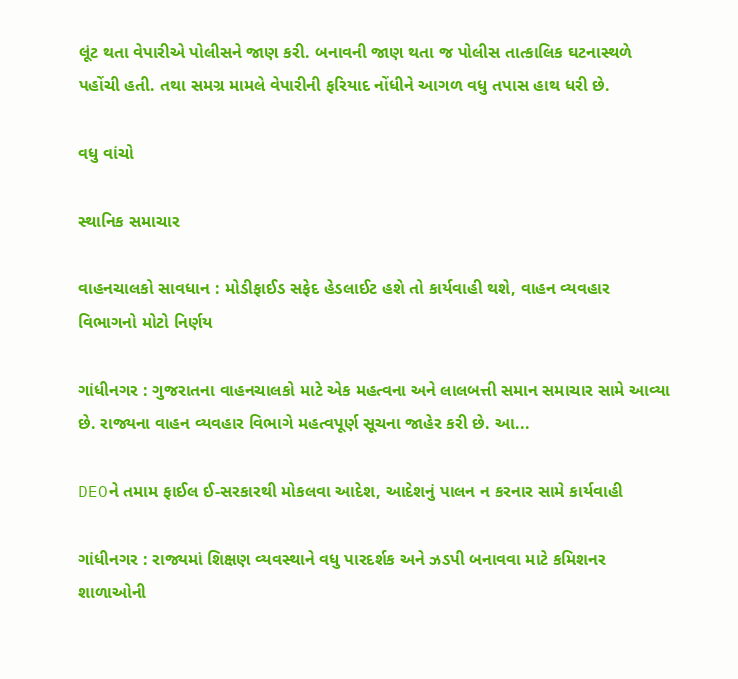લૂંટ થતા વેપારીએ પોલીસને જાણ કરી. બનાવની જાણ થતા જ પોલીસ તાત્કાલિક ઘટનાસ્થળે પહોંચી હતી. તથા સમગ્ર મામલે વેપારીની ફરિયાદ નોંધીને આગળ વધુ તપાસ હાથ ધરી છે.

વધુ વાંચો

સ્થાનિક સમાચાર

વાહનચાલકો સાવધાન : મોડીફાઈડ સફેદ હેડલાઈટ હશે તો કાર્યવાહી થશે, વાહન વ્યવહાર વિભાગનો મોટો નિર્ણય

ગાંધીનગર : ગુજરાતના વાહનચાલકો માટે એક મહત્વના અને લાલબત્તી સમાન સમાચાર સામે આવ્યા છે. રાજ્યના વાહન વ્યવહાર વિભાગે મહત્વપૂર્ણ સૂચના જાહેર કરી છે. આ...

DEOને તમામ ફાઈલ ઈ-સરકારથી મોકલવા આદેશ, આદેશનું પાલન ન કરનાર સામે કાર્યવાહી

ગાંધીનગર : રાજ્યમાં શિક્ષણ વ્યવસ્થાને વધુ પારદર્શક અને ઝડપી બનાવવા માટે કમિશનર શાળાઓની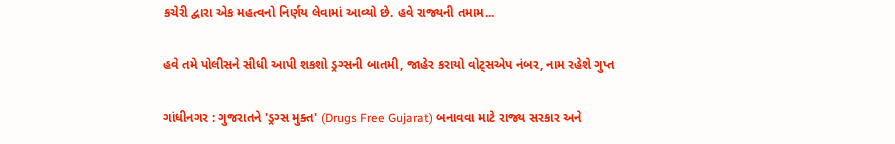કચેરી દ્વારા એક મહત્વનો નિર્ણય લેવામાં આવ્યો છે. હવે રાજ્યની તમામ...

હવે તમે પોલીસને સીધી આપી શકશો ડ્રગ્સની બાતમી, જાહેર કરાયો વોટ્સએપ નંબર, નામ રહેશે ગુપ્ત

ગાંધીનગર : ગુજરાતને 'ડ્રગ્સ મુક્ત' (Drugs Free Gujarat) બનાવવા માટે રાજ્ય સરકાર અને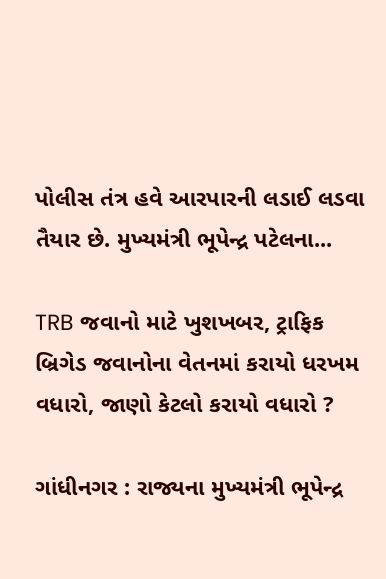પોલીસ તંત્ર હવે આરપારની લડાઈ લડવા તૈયાર છે. મુખ્યમંત્રી ભૂપેન્દ્ર પટેલના...

TRB જવાનો માટે ખુશખબર, ટ્રાફિક બ્રિગેડ જવાનોના વેતનમાં કરાયો ધરખમ વધારો, જાણો કેટલો કરાયો વધારો ?

ગાંધીનગર : રાજ્યના મુખ્યમંત્રી ભૂપેન્દ્ર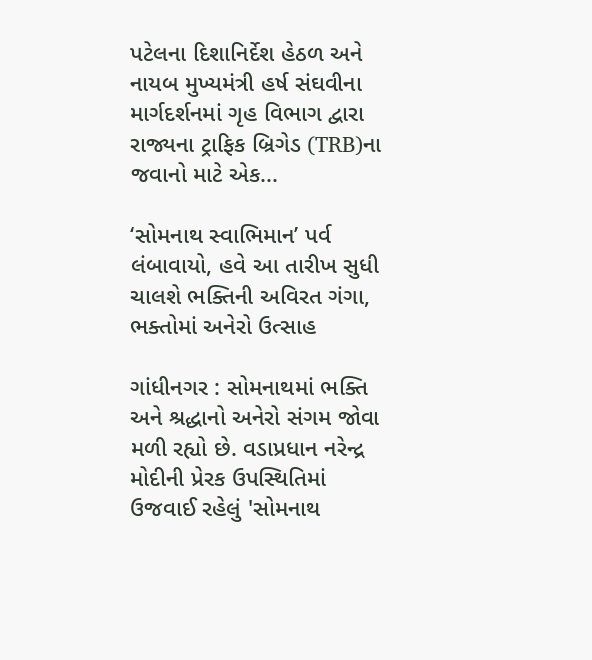પટેલના દિશાનિર્દેશ હેઠળ અને નાયબ મુખ્યમંત્રી હર્ષ સંઘવીના માર્ગદર્શનમાં ગૃહ વિભાગ દ્વારા રાજ્યના ટ્રાફિક બ્રિગેડ (TRB)ના જવાનો માટે એક...

‘સોમનાથ સ્વાભિમાન’ પર્વ લંબાવાયો, હવે આ તારીખ સુધી ચાલશે ભક્તિની અવિરત ગંગા, ભક્તોમાં અનેરો ઉત્સાહ

ગાંધીનગર : સોમનાથમાં ભક્તિ અને શ્રદ્ધાનો અનેરો સંગમ જોવા મળી રહ્યો છે. વડાપ્રધાન નરેન્દ્ર મોદીની પ્રેરક ઉપસ્થિતિમાં ઉજવાઈ રહેલું 'સોમનાથ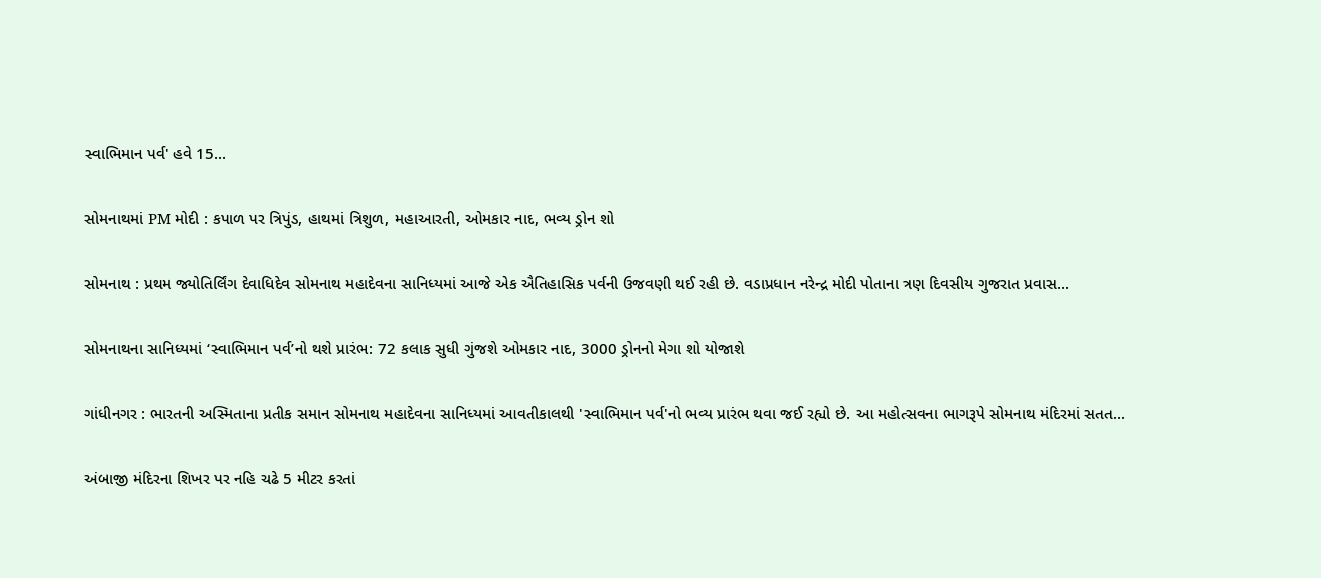સ્વાભિમાન પર્વ' હવે 15...

સોમનાથમાં PM મોદી : કપાળ પર ત્રિપુંડ, હાથમાં ત્રિશુળ, મહાઆરતી, ઓમકાર નાદ, ભવ્ય ડ્રોન શો

સોમનાથ : પ્રથમ જ્યોતિર્લિંગ દેવાધિદેવ સોમનાથ મહાદેવના સાનિધ્યમાં આજે એક ઐતિહાસિક પર્વની ઉજવણી થઈ રહી છે. વડાપ્રધાન નરેન્દ્ર મોદી પોતાના ત્રણ દિવસીય ગુજરાત પ્રવાસ...

સોમનાથના સાનિધ્યમાં ‘સ્વાભિમાન પર્વ’નો થશે પ્રારંભ: 72 કલાક સુધી ગુંજશે ઓમકાર નાદ, 3000 ડ્રોનનો મેગા શો યોજાશે

ગાંધીનગર : ભારતની અસ્મિતાના પ્રતીક સમાન સોમનાથ મહાદેવના સાનિધ્યમાં આવતીકાલથી 'સ્વાભિમાન પર્વ'નો ભવ્ય પ્રારંભ થવા જઈ રહ્યો છે. આ મહોત્સવના ભાગરૂપે સોમનાથ મંદિરમાં સતત...

અંબાજી મંદિરના શિખર પર નહિ ચઢે 5 મીટર કરતાં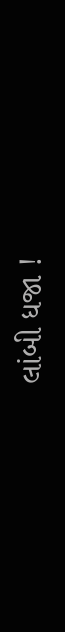લાંબી ધજા !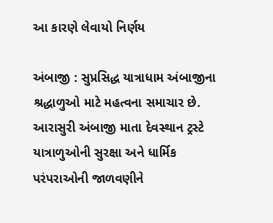આ કારણે લેવાયો નિર્ણય

અંબાજી : સુપ્રસિદ્ધ યાત્રાધામ અંબાજીના શ્રદ્ધાળુઓ માટે મહત્વના સમાચાર છે. આરાસુરી અંબાજી માતા દેવસ્થાન ટ્રસ્ટે યાત્રાળુઓની સુરક્ષા અને ધાર્મિક પરંપરાઓની જાળવણીને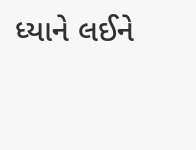ધ્યાને લઈને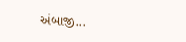અંબાજી...